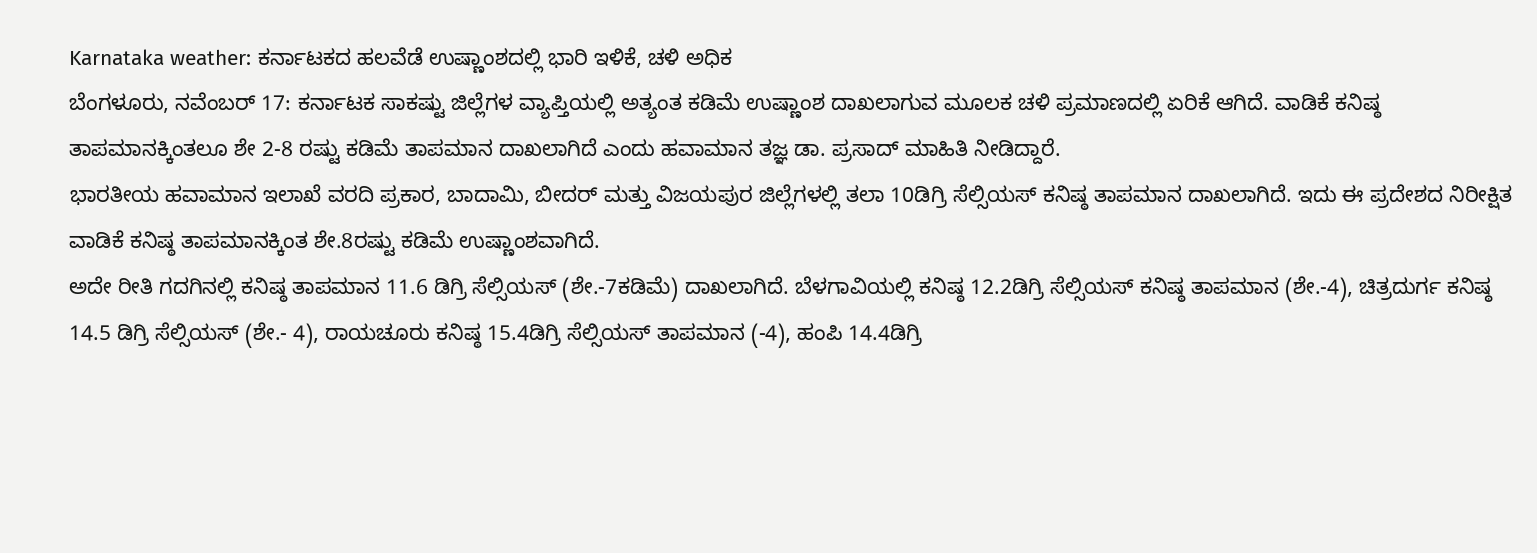Karnataka weather: ಕರ್ನಾಟಕದ ಹಲವೆಡೆ ಉಷ್ಣಾಂಶದಲ್ಲಿ ಭಾರಿ ಇಳಿಕೆ, ಚಳಿ ಅಧಿಕ
ಬೆಂಗಳೂರು, ನವೆಂಬರ್ 17: ಕರ್ನಾಟಕ ಸಾಕಷ್ಟು ಜಿಲ್ಲೆಗಳ ವ್ಯಾಪ್ತಿಯಲ್ಲಿ ಅತ್ಯಂತ ಕಡಿಮೆ ಉಷ್ಣಾಂಶ ದಾಖಲಾಗುವ ಮೂಲಕ ಚಳಿ ಪ್ರಮಾಣದಲ್ಲಿ ಏರಿಕೆ ಆಗಿದೆ. ವಾಡಿಕೆ ಕನಿಷ್ಠ ತಾಪಮಾನಕ್ಕಿಂತಲೂ ಶೇ 2-8 ರಷ್ಟು ಕಡಿಮೆ ತಾಪಮಾನ ದಾಖಲಾಗಿದೆ ಎಂದು ಹವಾಮಾನ ತಜ್ಞ ಡಾ. ಪ್ರಸಾದ್ ಮಾಹಿತಿ ನೀಡಿದ್ದಾರೆ.
ಭಾರತೀಯ ಹವಾಮಾನ ಇಲಾಖೆ ವರದಿ ಪ್ರಕಾರ, ಬಾದಾಮಿ, ಬೀದರ್ ಮತ್ತು ವಿಜಯಪುರ ಜಿಲ್ಲೆಗಳಲ್ಲಿ ತಲಾ 10ಡಿಗ್ರಿ ಸೆಲ್ಸಿಯಸ್ ಕನಿಷ್ಠ ತಾಪಮಾನ ದಾಖಲಾಗಿದೆ. ಇದು ಈ ಪ್ರದೇಶದ ನಿರೀಕ್ಷಿತ ವಾಡಿಕೆ ಕನಿಷ್ಠ ತಾಪಮಾನಕ್ಕಿಂತ ಶೇ.8ರಷ್ಟು ಕಡಿಮೆ ಉಷ್ಣಾಂಶವಾಗಿದೆ.
ಅದೇ ರೀತಿ ಗದಗಿನಲ್ಲಿ ಕನಿಷ್ಠ ತಾಪಮಾನ 11.6 ಡಿಗ್ರಿ ಸೆಲ್ಸಿಯಸ್ (ಶೇ.-7ಕಡಿಮೆ) ದಾಖಲಾಗಿದೆ. ಬೆಳಗಾವಿಯಲ್ಲಿ ಕನಿಷ್ಠ 12.2ಡಿಗ್ರಿ ಸೆಲ್ಸಿಯಸ್ ಕನಿಷ್ಠ ತಾಪಮಾನ (ಶೇ.-4), ಚಿತ್ರದುರ್ಗ ಕನಿಷ್ಠ 14.5 ಡಿಗ್ರಿ ಸೆಲ್ಸಿಯಸ್ (ಶೇ.- 4), ರಾಯಚೂರು ಕನಿಷ್ಠ 15.4ಡಿಗ್ರಿ ಸೆಲ್ಸಿಯಸ್ ತಾಪಮಾನ (-4), ಹಂಪಿ 14.4ಡಿಗ್ರಿ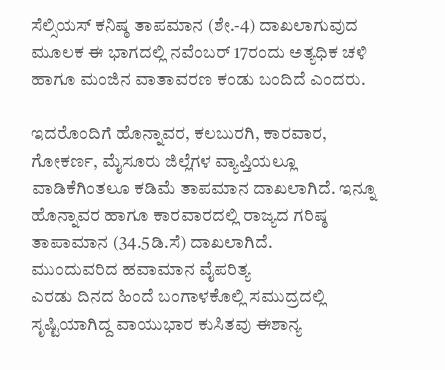ಸೆಲ್ಸಿಯಸ್ ಕನಿಷ್ಠ ತಾಪಮಾನ (ಶೇ.-4) ದಾಖಲಾಗುವುದ ಮೂಲಕ ಈ ಭಾಗದಲ್ಲಿ ನವೆಂಬರ್ 17ರಂದು ಅತ್ಯಧಿಕ ಚಳಿ ಹಾಗೂ ಮಂಜಿನ ವಾತಾವರಣ ಕಂಡು ಬಂದಿದೆ ಎಂದರು.

ಇದರೊಂದಿಗೆ ಹೊನ್ನಾವರ, ಕಲಬುರಗಿ, ಕಾರವಾರ, ಗೋಕರ್ಣ, ಮೈಸೂರು ಜಿಲ್ಲೆಗಳ ವ್ಯಾಪ್ತಿಯಲ್ಲೂ ವಾಡಿಕೆಗಿಂತಲೂ ಕಡಿಮೆ ತಾಪಮಾನ ದಾಖಲಾಗಿದೆ. ಇನ್ನೂ ಹೊನ್ನಾವರ ಹಾಗೂ ಕಾರವಾರದಲ್ಲಿ ರಾಜ್ಯದ ಗರಿಷ್ಠ ತಾಪಾಮಾನ (34.5ಡಿ.ಸೆ) ದಾಖಲಾಗಿದೆ.
ಮುಂದುವರಿದ ಹವಾಮಾನ ವೈಪರಿತ್ಯ
ಎರಡು ದಿನದ ಹಿಂದೆ ಬಂಗಾಳಕೊಲ್ಲಿ ಸಮುದ್ರದಲ್ಲಿ ಸೃಷ್ಟಿಯಾಗಿದ್ದ ವಾಯುಭಾರ ಕುಸಿತವು ಈಶಾನ್ಯ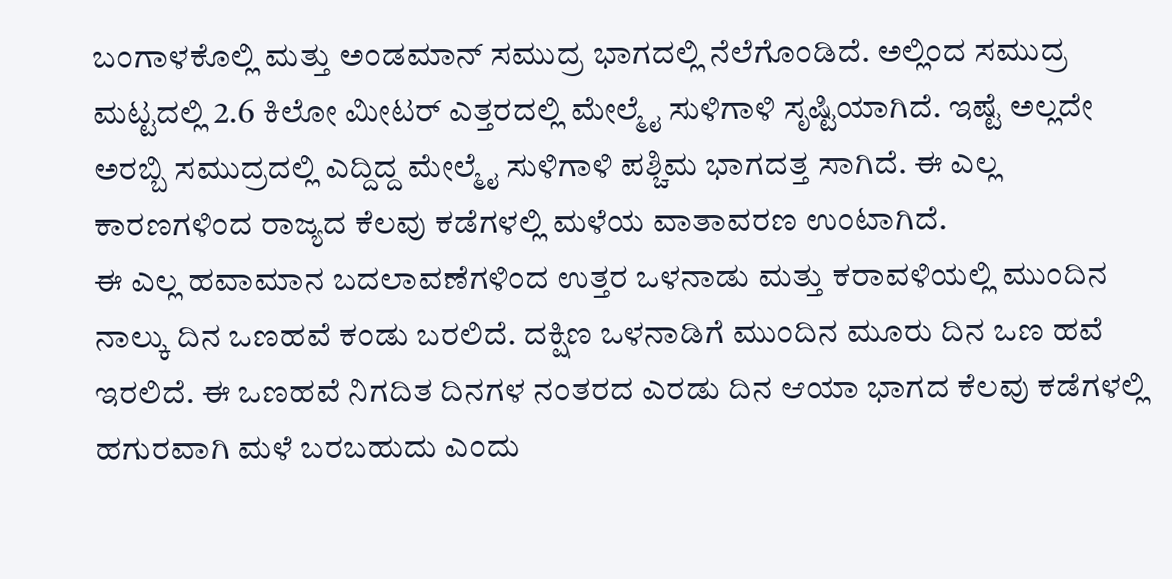ಬಂಗಾಳಕೊಲ್ಲಿ ಮತ್ತು ಅಂಡಮಾನ್ ಸಮುದ್ರ ಭಾಗದಲ್ಲಿ ನೆಲೆಗೊಂಡಿದೆ. ಅಲ್ಲಿಂದ ಸಮುದ್ರ ಮಟ್ಟದಲ್ಲಿ 2.6 ಕಿಲೋ ಮೀಟರ್ ಎತ್ತರದಲ್ಲಿ ಮೇಲ್ಮೈ ಸುಳಿಗಾಳಿ ಸೃಷ್ಟಿಯಾಗಿದೆ. ಇಷ್ಟೆ ಅಲ್ಲದೇ ಅರಬ್ಬಿ ಸಮುದ್ರದಲ್ಲಿ ಎದ್ದಿದ್ದ ಮೇಲ್ಮೈ ಸುಳಿಗಾಳಿ ಪಶ್ಚಿಮ ಭಾಗದತ್ತ ಸಾಗಿದೆ. ಈ ಎಲ್ಲ ಕಾರಣಗಳಿಂದ ರಾಜ್ಯದ ಕೆಲವು ಕಡೆಗಳಲ್ಲಿ ಮಳೆಯ ವಾತಾವರಣ ಉಂಟಾಗಿದೆ.
ಈ ಎಲ್ಲ ಹವಾಮಾನ ಬದಲಾವಣೆಗಳಿಂದ ಉತ್ತರ ಒಳನಾಡು ಮತ್ತು ಕರಾವಳಿಯಲ್ಲಿ ಮುಂದಿನ ನಾಲ್ಕು ದಿನ ಒಣಹವೆ ಕಂಡು ಬರಲಿದೆ. ದಕ್ಷಿಣ ಒಳನಾಡಿಗೆ ಮುಂದಿನ ಮೂರು ದಿನ ಒಣ ಹವೆ ಇರಲಿದೆ. ಈ ಒಣಹವೆ ನಿಗದಿತ ದಿನಗಳ ನಂತರದ ಎರಡು ದಿನ ಆಯಾ ಭಾಗದ ಕೆಲವು ಕಡೆಗಳಲ್ಲಿ ಹಗುರವಾಗಿ ಮಳೆ ಬರಬಹುದು ಎಂದು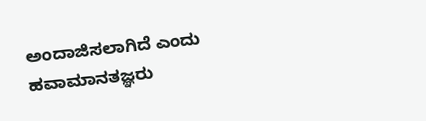ಅಂದಾಜಿಸಲಾಗಿದೆ ಎಂದು ಹವಾಮಾನತಜ್ಞರು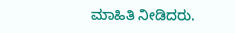ಮಾಹಿತಿ ನೀಡಿದರು.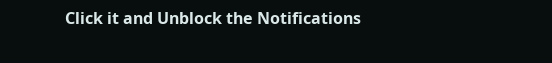Click it and Unblock the Notifications